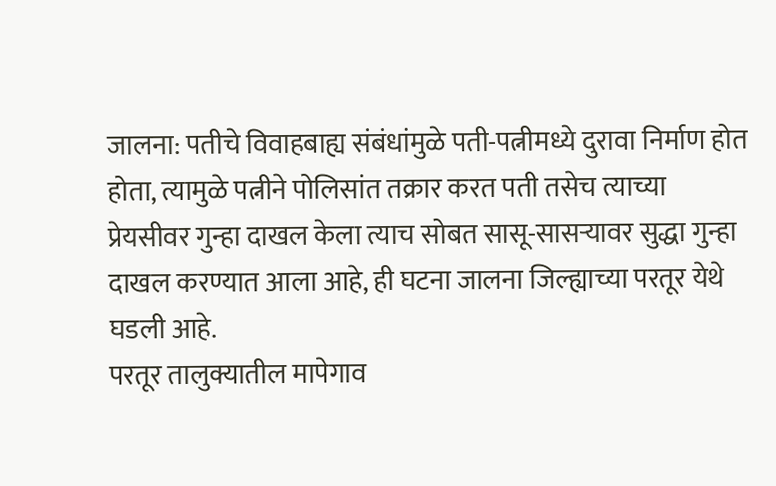जालना: पतीचे विवाहबाह्य संबंधांमुळे पती-पत्नीमध्ये दुरावा निर्माण होत होता, त्यामुळे पत्नीने पोलिसांत तक्रार करत पती तसेच त्याच्या प्रेयसीवर गुन्हा दाखल केला त्याच सोबत सासू-सासऱ्यावर सुद्धा गुन्हा दाखल करण्यात आला आहे, ही घटना जालना जिल्ह्याच्या परतूर येथे घडली आहे.
परतूर तालुक्यातील मापेगाव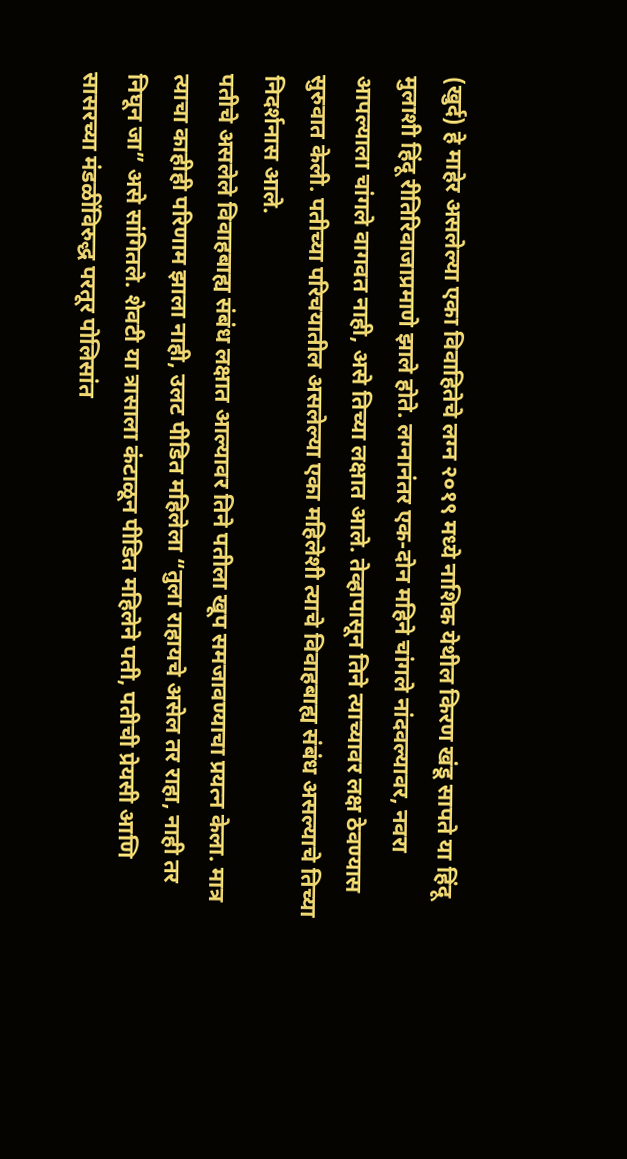(खुर्द) हे माहेर असलेल्या एका विवाहितेचे लग्न २०१९ मध्ये नाशिक येथील किरण खंडू सापते या हिंदू मुलाशी हिंदू रीतिरिवाजाप्रमाणे झाले होते. लग्नानंतर एक-दोन महिने चांगले नांदवल्यावर, नवरा आपल्याला चांगले वागवत नाही, असे तिच्या लक्षात आले. तेव्हापासून तिने त्याच्यावर लक्ष ठेवण्यास सुरुवात केली. पतीच्या परिचयातील असलेल्या एका महिलेशी त्याचे विवाहबाह्य संबंध असल्याचे तिच्या निदर्शनास आले.
पतीचे असलेले विवाहबाह्य संबंध लक्षात आल्यावर तिने पतीला खूप समजावण्याचा प्रयत्न केला. मात्र त्याचा काहीही परिणाम झाला नाही, उलट पीडित महिलेला “तुला राहायचे असेल तर राहा, नाही तर निघून जा” असे सांगितले. शेवटी या त्रासाला कंटाळून पीडित महिलेने पती, पतीची प्रेयसी आणि सासरच्या मंडळींविरुद्ध परतूर पोलिसांत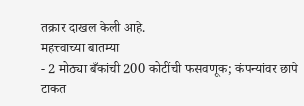तक्रार दाखल केली आहे.
महत्त्वाच्या बातम्या
- 2 मोठ्या बँकांची 200 कोटींची फसवणूक; कंपन्यांवर छापे टाकत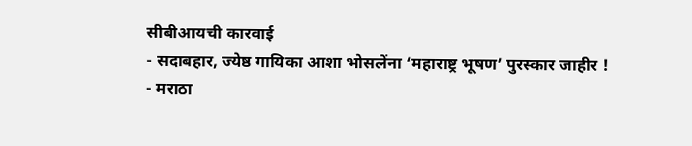सीबीआयची कारवाई
- सदाबहार, ज्येष्ठ गायिका आशा भोसलेंना ‘महाराष्ट्र भूषण’ पुरस्कार जाहीर !
- मराठा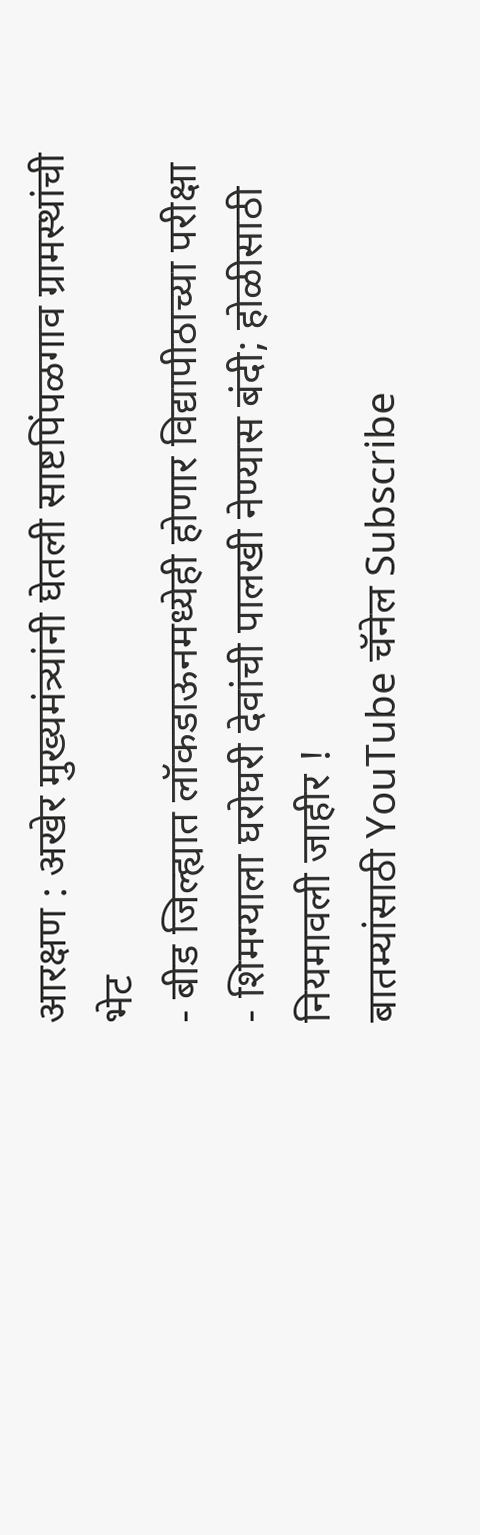आरक्षण : अखेर मुख्यमंत्र्यांनी घेतली साष्टपिंपळगाव ग्रामस्थांची भेट
- बीड जिल्ह्यात लॉकडाऊनमध्येही होणार विद्यापीठाच्या परीक्षा
- शिमग्याला घरोघरी देवांची पालखी नेण्यास बंदी; होळीसाठी नियमावली जाहीर !
बातम्यांसाठी YouTube चॅनेल Subscribe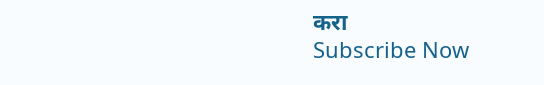करा
Subscribe Now